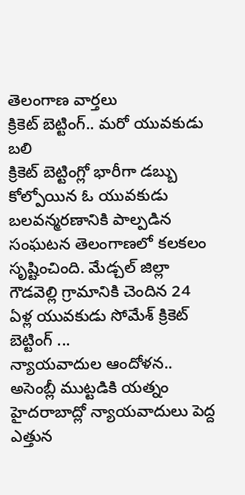తెలంగాణ వార్తలు
క్రికెట్ బెట్టింగ్.. మరో యువకుడు బలి
క్రికెట్ బెట్టింగ్లో భారీగా డబ్బు కోల్పోయిన ఓ యువకుడు బలవన్మరణానికి పాల్పడిన సంఘటన తెలంగాణలో కలకలం సృష్టించింది. మేడ్చల్ జిల్లా గౌడవెల్లి గ్రామానికి చెందిన 24 ఏళ్ల యువకుడు సోమేశ్ క్రికెట్ బెట్టింగ్ ...
న్యాయవాదుల ఆందోళన.. అసెంబ్లీ ముట్టడికి యత్నం
హైదరాబాద్లో న్యాయవాదులు పెద్ద ఎత్తున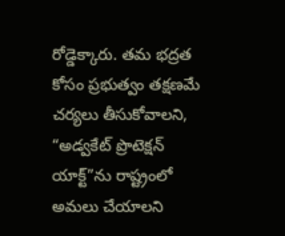రోడ్డెక్కారు. తమ భద్రత కోసం ప్రభుత్వం తక్షణమే చర్యలు తీసుకోవాలని, “అడ్వకేట్ ప్రొటెక్షన్ యాక్ట్”ను రాష్ట్రంలో అమలు చేయాలని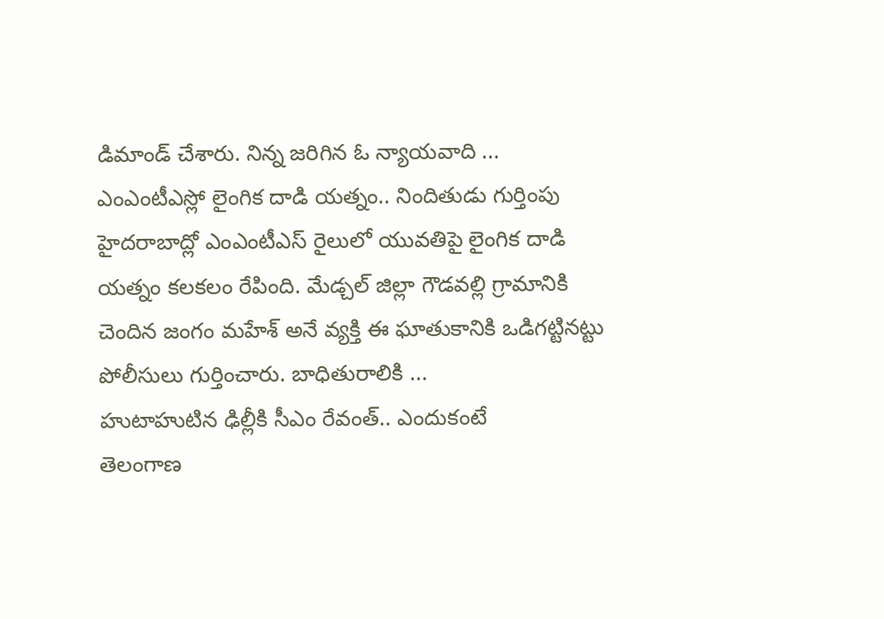డిమాండ్ చేశారు. నిన్న జరిగిన ఓ న్యాయవాది ...
ఎంఎంటీఎస్లో లైంగిక దాడి యత్నం.. నిందితుడు గుర్తింపు
హైదరాబాద్లో ఎంఎంటీఎస్ రైలులో యువతిపై లైంగిక దాడి యత్నం కలకలం రేపింది. మేడ్చల్ జిల్లా గౌడవల్లి గ్రామానికి చెందిన జంగం మహేశ్ అనే వ్యక్తి ఈ ఘాతుకానికి ఒడిగట్టినట్టు పోలీసులు గుర్తించారు. బాధితురాలికి ...
హుటాహుటిన ఢిల్లీకి సీఎం రేవంత్.. ఎందుకంటే
తెలంగాణ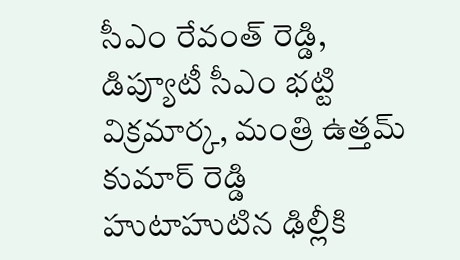సీఎం రేవంత్ రెడ్డి, డిప్యూటీ సీఎం భట్టి విక్రమార్క, మంత్రి ఉత్తమ్ కుమార్ రెడ్డి హుటాహుటిన ఢిల్లీకి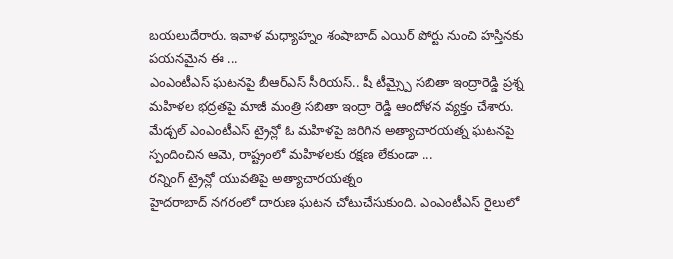బయలుదేరారు. ఇవాళ మధ్యాహ్నం శంషాబాద్ ఎయిర్ పోర్టు నుంచి హస్తినకు పయనమైన ఈ ...
ఎంఎంటీఎస్ ఘటనపై బీఆర్ఎస్ సీరియస్.. షీ టీమ్స్పై సబితా ఇంద్రారెడ్డి ప్రశ్న
మహిళల భద్రతపై మాజీ మంత్రి సబితా ఇంద్రా రెడ్డి ఆందోళన వ్యక్తం చేశారు. మేడ్చల్ ఎంఎంటీఎస్ ట్రైన్లో ఓ మహిళపై జరిగిన అత్యాచారయత్న ఘటనపై స్పందించిన ఆమె, రాష్ట్రంలో మహిళలకు రక్షణ లేకుండా ...
రన్నింగ్ ట్రైన్లో యువతిపై అత్యాచారయత్నం
హైదరాబాద్ నగరంలో దారుణ ఘటన చోటుచేసుకుంది. ఎంఎంటీఎస్ రైలులో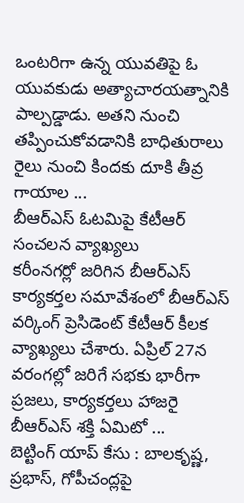ఒంటరిగా ఉన్న యువతిపై ఓ యువకుడు అత్యాచారయత్నానికి పాల్పడ్డాడు. అతని నుంచి తప్పించుకోవడానికి బాధితురాలు రైలు నుంచి కిందకు దూకి తీవ్ర గాయాల ...
బీఆర్ఎస్ ఓటమిపై కేటీఆర్ సంచలన వ్యాఖ్యలు
కరీంనగర్లో జరిగిన బీఆర్ఎస్ కార్యకర్తల సమావేశంలో బీఆర్ఎస్ వర్కింగ్ ప్రెసిడెంట్ కేటీఆర్ కీలక వ్యాఖ్యలు చేశారు. ఏప్రిల్ 27న వరంగల్లో జరిగే సభకు భారీగా ప్రజలు, కార్యకర్తలు హాజరై బీఆర్ఎస్ శక్తి ఏమిటో ...
బెట్టింగ్ యాప్ కేసు : బాలకృష్ణ, ప్రభాస్, గోపీచంద్లపై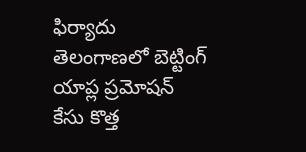ఫిర్యాదు
తెలంగాణలో బెట్టింగ్ యాప్ల ప్రమోషన్ కేసు కొత్త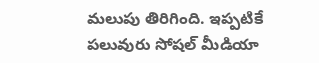మలుపు తిరిగింది. ఇప్పటికే పలువురు సోషల్ మీడియా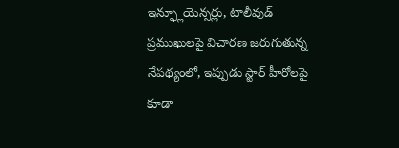ఇన్ఫ్లూయెన్సర్లు, టాలీవుడ్ ప్రముఖులపై విచారణ జరుగుతున్న నేపథ్యంలో, ఇప్పుడు స్టార్ హీరోలపై కూడా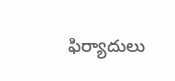ఫిర్యాదులు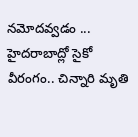నమోదవ్వడం ...
హైదరాబాద్లో సైకో వీరంగం.. చిన్నారి మృతి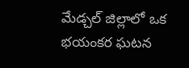మేడ్చల్ జిల్లాలో ఒక భయంకర ఘటన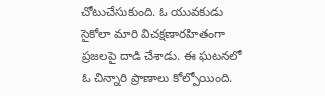చోటుచేసుకుంది. ఓ యువకుడు సైకోలా మారి విచక్షణారహితంగా ప్రజలపై దాడి చేశాడు. ఈ ఘటనలో ఓ చిన్నారి ప్రాణాలు కోల్పోయింది.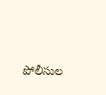పోలీసుల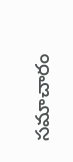సమాచారం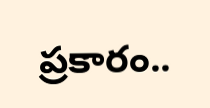ప్రకారం..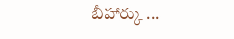బీహార్కు ...